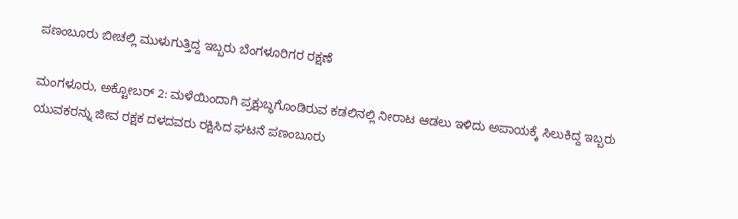ಪಣಂಬೂರು ಬೀಚಲ್ಲಿ ಮುಳುಗುತ್ತಿದ್ದ ಇಬ್ಬರು ಬೆಂಗಳೂರಿಗರ ರಕ್ಷಣೆ

ಮಂಗಳೂರು, ಅಕ್ಟೋಬರ್ 2: ಮಳೆಯಿಂದಾಗಿ ಪ್ರಕ್ಷುಬ್ಧಗೊಂಡಿರುವ ಕಡಲಿನಲ್ಲಿ ನೀರಾಟ ಆಡಲು ಇಳಿದು ಅಪಾಯಕ್ಕೆ ಸಿಲುಕಿದ್ದ ಇಬ್ಬರು ಯುವಕರನ್ನು ಜೀವ ರಕ್ಷಕ ದಳದವರು ರಕ್ಷಿಸಿದ ಘಟನೆ ಪಣಂಬೂರು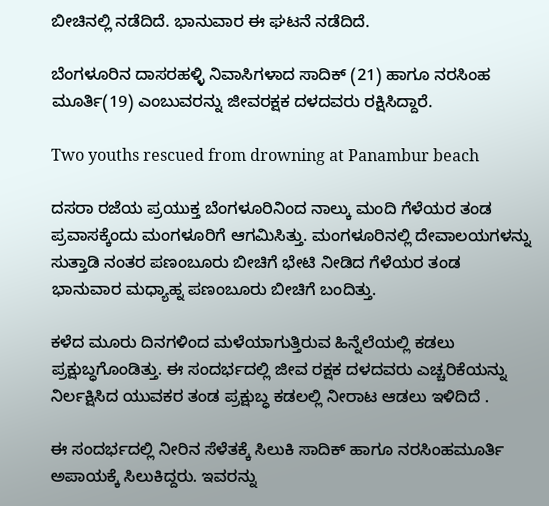ಬೀಚಿನಲ್ಲಿ ನಡೆದಿದೆ. ಭಾನುವಾರ ಈ ಘಟನೆ ನಡೆದಿದೆ.

ಬೆಂಗಳೂರಿನ ದಾಸರಹಳ್ಳಿ ನಿವಾಸಿಗಳಾದ ಸಾದಿಕ್ (21) ಹಾಗೂ ನರಸಿಂಹ ಮೂರ್ತಿ(19) ಎಂಬುವರನ್ನು ಜೀವರಕ್ಷಕ ದಳದವರು ರಕ್ಷಿಸಿದ್ದಾರೆ.

Two youths rescued from drowning at Panambur beach

ದಸರಾ ರಜೆಯ ಪ್ರಯುಕ್ತ ಬೆಂಗಳೂರಿನಿಂದ ನಾಲ್ಕು ಮಂದಿ ಗೆಳೆಯರ ತಂಡ ಪ್ರವಾಸಕ್ಕೆಂದು ಮಂಗಳೂರಿಗೆ ಆಗಮಿಸಿತ್ತು. ಮಂಗಳೂರಿನಲ್ಲಿ ದೇವಾಲಯಗಳನ್ನು ಸುತ್ತಾಡಿ ನಂತರ ಪಣಂಬೂರು ಬೀಚಿಗೆ ಭೇಟಿ ನೀಡಿದ ಗೆಳೆಯರ ತಂಡ ಭಾನುವಾರ ಮಧ್ಯಾಹ್ನ ಪಣಂಬೂರು ಬೀಚಿಗೆ ಬಂದಿತ್ತು.

ಕಳೆದ ಮೂರು ದಿನಗಳಿಂದ ಮಳೆಯಾಗುತ್ತಿರುವ ಹಿನ್ನೆಲೆಯಲ್ಲಿ ಕಡಲು ಪ್ರಕ್ಷುಬ್ಧಗೊಂಡಿತ್ತು. ಈ ಸಂದರ್ಭದಲ್ಲಿ ಜೀವ ರಕ್ಷಕ ದಳದವರು ಎಚ್ಚರಿಕೆಯನ್ನು ನಿರ್ಲಕ್ಷಿಸಿದ ಯುವಕರ ತಂಡ ಪ್ರಕ್ಷುಬ್ಧ ಕಡಲಲ್ಲಿ ನೀರಾಟ ಆಡಲು ಇಳಿದಿದೆ .

ಈ ಸಂದರ್ಭದಲ್ಲಿ ನೀರಿನ ಸೆಳೆತಕ್ಕೆ ಸಿಲುಕಿ ಸಾದಿಕ್ ಹಾಗೂ ನರಸಿಂಹಮೂರ್ತಿ ಅಪಾಯಕ್ಕೆ ಸಿಲುಕಿದ್ದರು. ಇವರನ್ನು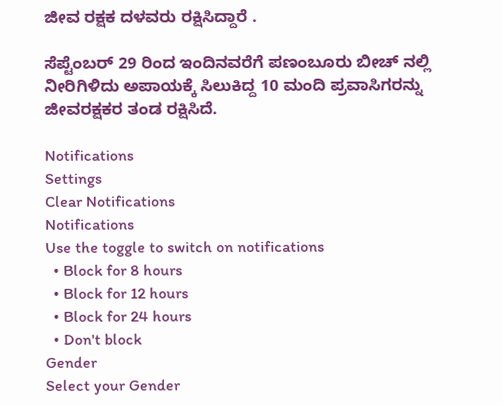ಜೀವ ರಕ್ಷಕ ದಳವರು ರಕ್ಷಿಸಿದ್ದಾರೆ .

ಸೆಪ್ಟೆಂಬರ್ 29 ರಿಂದ ಇಂದಿನವರೆಗೆ ಪಣಂಬೂರು ಬೀಚ್ ನಲ್ಲಿ ನೀರಿಗಿಳಿದು ಅಪಾಯಕ್ಕೆ ಸಿಲುಕಿದ್ದ 10 ಮಂದಿ ಪ್ರವಾಸಿಗರನ್ನು ಜೀವರಕ್ಷಕರ ತಂಡ ರಕ್ಷಿಸಿದೆ.

Notifications
Settings
Clear Notifications
Notifications
Use the toggle to switch on notifications
  • Block for 8 hours
  • Block for 12 hours
  • Block for 24 hours
  • Don't block
Gender
Select your Gender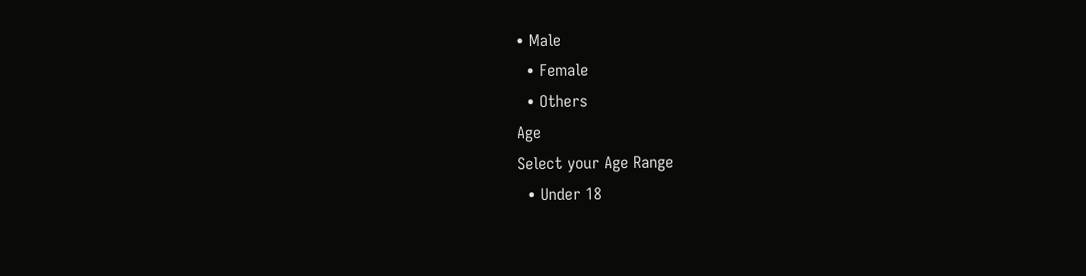• Male
  • Female
  • Others
Age
Select your Age Range
  • Under 18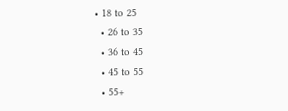• 18 to 25
  • 26 to 35
  • 36 to 45
  • 45 to 55
  • 55+